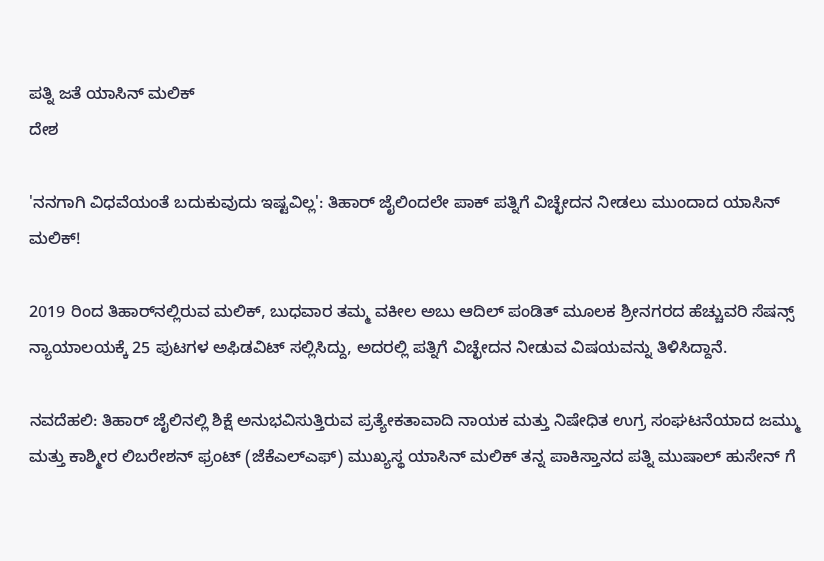ಪತ್ನಿ ಜತೆ ಯಾಸಿನ್ ಮಲಿಕ್
ದೇಶ

'ನನಗಾಗಿ ವಿಧವೆಯಂತೆ ಬದುಕುವುದು ಇಷ್ಟವಿಲ್ಲ': ತಿಹಾರ್‌ ಜೈಲಿಂದಲೇ ಪಾಕ್ ಪತ್ನಿಗೆ ವಿಚ್ಛೇದನ ನೀಡಲು ಮುಂದಾದ ಯಾಸಿನ್ ಮಲಿಕ್!

2019 ರಿಂದ ತಿಹಾರ್‌ನಲ್ಲಿರುವ ಮಲಿಕ್, ಬುಧವಾರ ತಮ್ಮ ವಕೀಲ ಅಬು ಆದಿಲ್ ಪಂಡಿತ್ ಮೂಲಕ ಶ್ರೀನಗರದ ಹೆಚ್ಚುವರಿ ಸೆಷನ್ಸ್ ನ್ಯಾಯಾಲಯಕ್ಕೆ 25 ಪುಟಗಳ ಅಫಿಡವಿಟ್‌ ಸಲ್ಲಿಸಿದ್ದು, ಅದರಲ್ಲಿ ಪತ್ನಿಗೆ ವಿಚ್ಛೇದನ ನೀಡುವ ವಿಷಯವನ್ನು ತಿಳಿಸಿದ್ದಾನೆ.

ನವದೆಹಲಿ: ತಿಹಾರ್ ಜೈಲಿನಲ್ಲಿ ಶಿಕ್ಷೆ ಅನುಭವಿಸುತ್ತಿರುವ ಪ್ರತ್ಯೇಕತಾವಾದಿ ನಾಯಕ ಮತ್ತು ನಿಷೇಧಿತ ಉಗ್ರ ಸಂಘಟನೆಯಾದ ಜಮ್ಮು ಮತ್ತು ಕಾಶ್ಮೀರ ಲಿಬರೇಶನ್ ಫ್ರಂಟ್ (ಜೆಕೆಎಲ್‌ಎಫ್) ಮುಖ್ಯಸ್ಥ ಯಾಸಿನ್ ಮಲಿಕ್ ತನ್ನ ಪಾಕಿಸ್ತಾನದ ಪತ್ನಿ ಮುಷಾಲ್ ಹುಸೇನ್ ಗೆ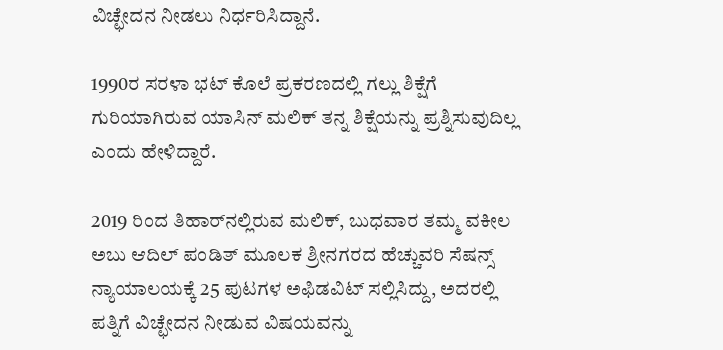ವಿಚ್ಛೇದನ ನೀಡಲು ನಿರ್ಧರಿಸಿದ್ದಾನೆ.

1990ರ ಸರಳಾ ಭಟ್ ಕೊಲೆ ಪ್ರಕರಣದಲ್ಲಿ ಗಲ್ಲು ಶಿಕ್ಷೆಗೆ ಗುರಿಯಾಗಿರುವ ಯಾಸಿನ್ ಮಲಿಕ್ ತನ್ನ ಶಿಕ್ಷೆಯನ್ನು ಪ್ರಶ್ನಿಸುವುದಿಲ್ಲ ಎಂದು ಹೇಳಿದ್ದಾರೆ.

2019 ರಿಂದ ತಿಹಾರ್‌ನಲ್ಲಿರುವ ಮಲಿಕ್, ಬುಧವಾರ ತಮ್ಮ ವಕೀಲ ಅಬು ಆದಿಲ್ ಪಂಡಿತ್ ಮೂಲಕ ಶ್ರೀನಗರದ ಹೆಚ್ಚುವರಿ ಸೆಷನ್ಸ್ ನ್ಯಾಯಾಲಯಕ್ಕೆ 25 ಪುಟಗಳ ಅಫಿಡವಿಟ್‌ ಸಲ್ಲಿಸಿದ್ದು, ಅದರಲ್ಲಿ ಪತ್ನಿಗೆ ವಿಚ್ಛೇದನ ನೀಡುವ ವಿಷಯವನ್ನು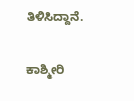ತಿಳಿಸಿದ್ದಾನೆ.

ಕಾಶ್ಮೀರಿ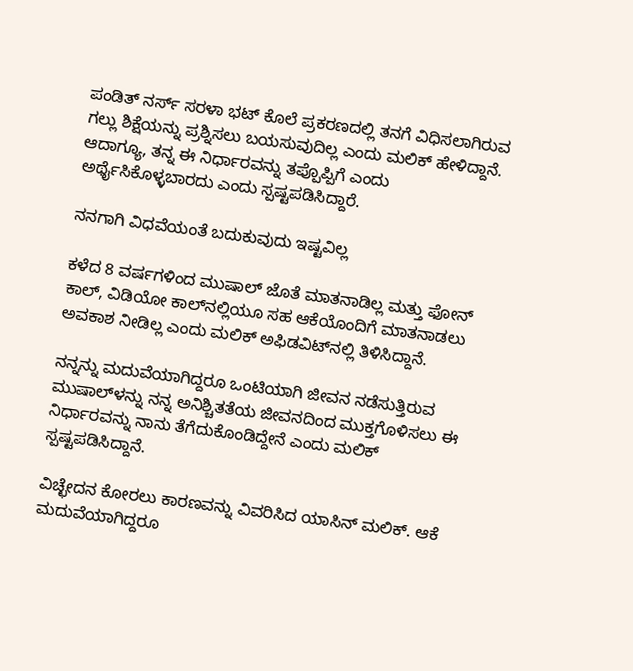ಪಂಡಿತ್ ನರ್ಸ್ ಸರಳಾ ಭಟ್ ಕೊಲೆ ಪ್ರಕರಣದಲ್ಲಿ ತನಗೆ ವಿಧಿಸಲಾಗಿರುವ ಗಲ್ಲು ಶಿಕ್ಷೆಯನ್ನು ಪ್ರಶ್ನಿಸಲು ಬಯಸುವುದಿಲ್ಲ ಎಂದು ಮಲಿಕ್ ಹೇಳಿದ್ದಾನೆ. ಆದಾಗ್ಯೂ, ತನ್ನ ಈ ನಿರ್ಧಾರವನ್ನು ತಪ್ಪೊಪ್ಪಿಗೆ ಎಂದು ಅರ್ಥೈಸಿಕೊಳ್ಳಬಾರದು ಎಂದು ಸ್ಪಷ್ಟಪಡಿಸಿದ್ದಾರೆ.

ನನಗಾಗಿ ವಿಧವೆಯಂತೆ ಬದುಕುವುದು ಇಷ್ಟವಿಲ್ಲ

ಕಳೆದ 8 ವರ್ಷಗಳಿಂದ ಮುಷಾಲ್ ಜೊತೆ ಮಾತನಾಡಿಲ್ಲ ಮತ್ತು ಫೋನ್ ಕಾಲ್‌, ವಿಡಿಯೋ ಕಾಲ್‌ನಲ್ಲಿಯೂ ಸಹ ಆಕೆಯೊಂದಿಗೆ ಮಾತನಾಡಲು ಅವಕಾಶ ನೀಡಿಲ್ಲ ಎಂದು ಮಲಿಕ್ ಅಫಿಡವಿಟ್‌ನಲ್ಲಿ ತಿಳಿಸಿದ್ದಾನೆ.

ನನ್ನನ್ನು ಮದುವೆಯಾಗಿದ್ದರೂ ಒಂಟಿಯಾಗಿ ಜೀವನ ನಡೆಸುತ್ತಿರುವ ಮುಷಾಲ್‌ಳನ್ನು ನನ್ನ ಅನಿಶ್ಚಿತತೆಯ ಜೀವನದಿಂದ ಮುಕ್ತಗೊಳಿಸಲು ಈ ನಿರ್ಧಾರವನ್ನು ನಾನು ತೆಗೆದುಕೊಂಡಿದ್ದೇನೆ ಎಂದು ಮಲಿಕ್ ಸ್ಪಷ್ಟಪಡಿಸಿದ್ದಾನೆ.

ವಿಚ್ಛೇದನ ಕೋರಲು ಕಾರಣವನ್ನು ವಿವರಿಸಿದ ಯಾಸಿನ್ ಮಲಿಕ್. ಆಕೆ ಮದುವೆಯಾಗಿದ್ದರೂ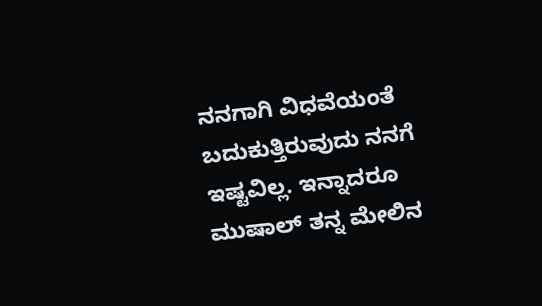ನನಗಾಗಿ ವಿಧವೆಯಂತೆ ಬದುಕುತ್ತಿರುವುದು ನನಗೆ ಇಷ್ಟವಿಲ್ಲ. ಇನ್ನಾದರೂ ಮುಷಾಲ್‌ ತನ್ನ ಮೇಲಿನ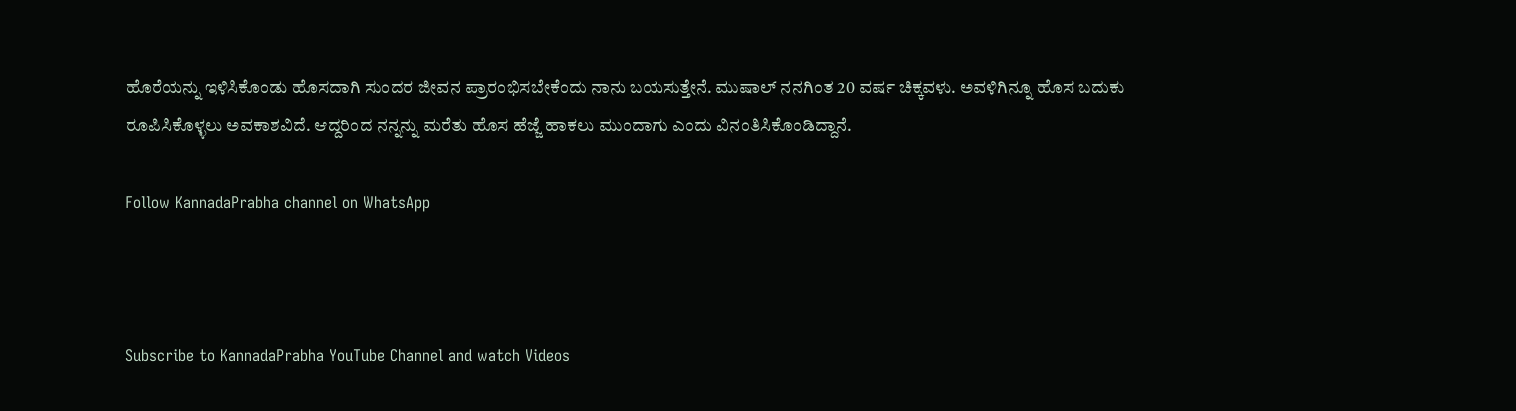ಹೊರೆಯನ್ನು ಇಳಿಸಿಕೊಂಡು ಹೊಸದಾಗಿ ಸುಂದರ ಜೀವನ ಪ್ರಾರಂಭಿಸಬೇಕೆಂದು ನಾನು ಬಯಸುತ್ತೇನೆ. ಮುಷಾಲ್‌ ನನಗಿಂತ 20 ವರ್ಷ ಚಿಕ್ಕವಳು. ಅವಳಿಗಿನ್ನೂ ಹೊಸ ಬದುಕು ರೂಪಿಸಿಕೊಳ್ಳಲು ಅವಕಾಶವಿದೆ. ಆದ್ದರಿಂದ ನನ್ನನ್ನು ಮರೆತು ಹೊಸ ಹೆಜ್ಜೆ ಹಾಕಲು ಮುಂದಾಗು ಎಂದು ವಿನಂತಿಸಿಕೊಂಡಿದ್ದಾನೆ.

Follow KannadaPrabha channel on WhatsApp



Subscribe to KannadaPrabha YouTube Channel and watch Videos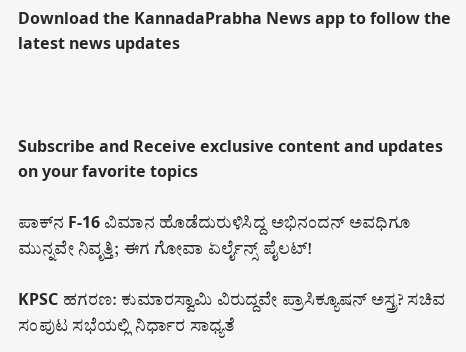Download the KannadaPrabha News app to follow the latest news updates



Subscribe and Receive exclusive content and updates on your favorite topics

ಪಾಕ್‌ನ F-16 ವಿಮಾನ ಹೊಡೆದುರುಳಿಸಿದ್ದ ಅಭಿನಂದನ್ ಅವಧಿಗೂ ಮುನ್ನವೇ ನಿವೃತ್ತಿ; ಈಗ ಗೋವಾ ಏರ್ಲೈನ್ಸ್ ಪೈಲಟ್!

KPSC ಹಗರಣ: ಕುಮಾರಸ್ವಾಮಿ ವಿರುದ್ದವೇ ಪ್ರಾಸಿಕ್ಯೂಷನ್ ಅಸ್ತ್ರ? ಸಚಿವ ಸಂಪುಟ ಸಭೆಯಲ್ಲಿ ನಿರ್ಧಾರ ಸಾಧ್ಯತೆ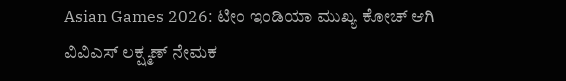Asian Games 2026: ಟೀಂ ಇಂಡಿಯಾ ಮುಖ್ಯ ಕೋಚ್ ಆಗಿ ವಿವಿಎಸ್ ಲಕ್ಷ್ಮಣ್ ನೇಮಕ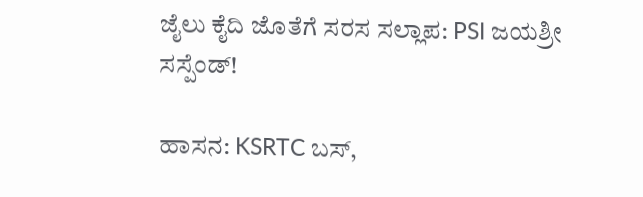ಜೈಲು ಕೈದಿ ಜೊತೆಗೆ ಸರಸ ಸಲ್ಲಾಪ: PSI ಜಯಶ್ರೀ ಸಸ್ಪೆಂಡ್!

ಹಾಸನ: KSRTC ಬಸ್,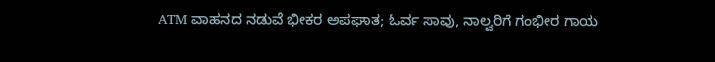ATM ವಾಹನದ ನಡುವೆ ಭೀಕರ ಅಪಘಾತ; ಓರ್ವ ಸಾವು, ನಾಲ್ವರಿಗೆ ಗಂಭೀರ ಗಾಯ